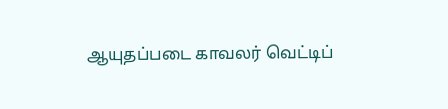ஆயுதப்படை காவலர் வெட்டிப்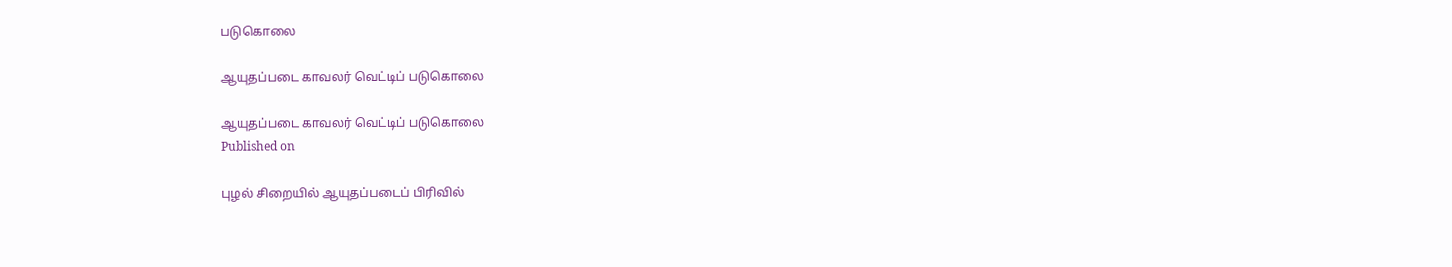படுகொலை

ஆயுதப்படை காவலர் வெட்டிப் படுகொலை

ஆயுதப்படை காவலர் வெட்டிப் படுகொலை
Published on

புழல் சிறையில் ஆயுதப்படைப் பிரிவில்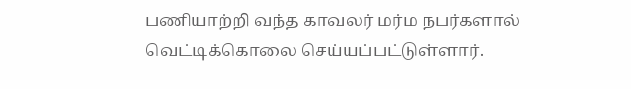பணியாற்றி வந்த காவலர் மர்ம நபர்களால் வெட்டிக்கொலை செய்யப்பட்டுள்ளார்.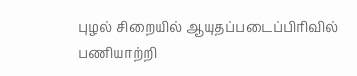புழல் சிறையில் ஆயுதப்படைப்பிரிவில் பணியாற்றி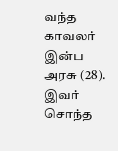வந்த காவலர் இன்ப அரசு (28). இவர் சொந்த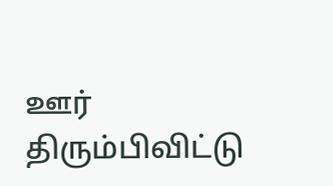ஊர் திரும்பிவிட்டு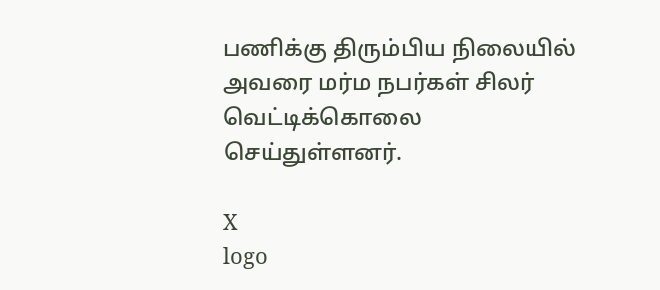பணிக்கு திரும்பிய நிலையில் அவரை மர்ம நபர்கள் சிலர் வெட்டிக்கொலை செய்துள்ளனர்.

X
logo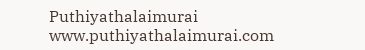Puthiyathalaimurai
www.puthiyathalaimurai.com